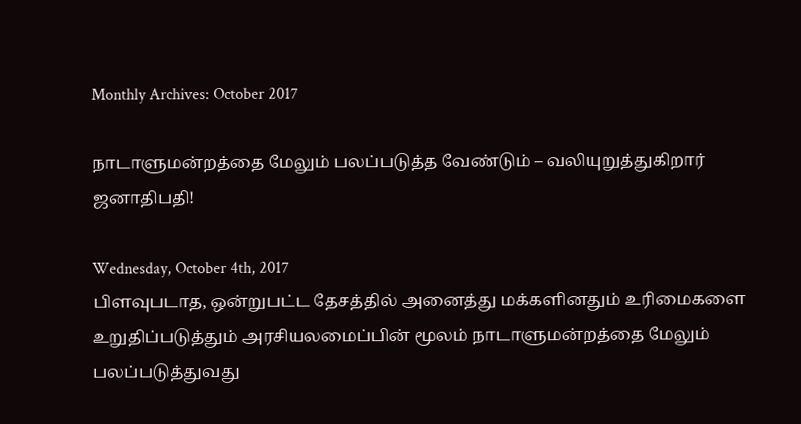Monthly Archives: October 2017

நாடாளுமன்றத்தை மேலும் பலப்படுத்த வேண்டும் – வலியுறுத்துகிறார் ஜனாதிபதி!

Wednesday, October 4th, 2017
பிளவுபடாத, ஒன்றுபட்ட தேசத்தில் அனைத்து மக்களினதும் உரிமைகளை உறுதிப்படுத்தும் அரசியலமைப்பின் மூலம் நாடாளுமன்றத்தை மேலும் பலப்படுத்துவது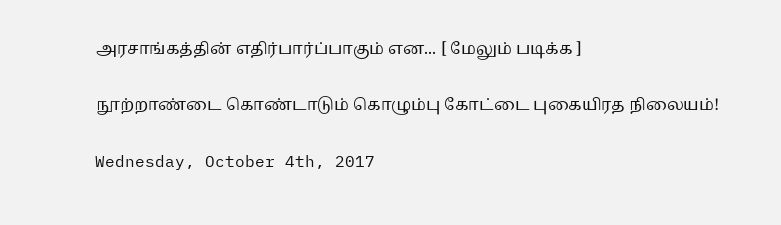அரசாங்கத்தின் எதிர்பார்ப்பாகும் என... [ மேலும் படிக்க ]

நூற்றாண்டை கொண்டாடும் கொழும்பு கோட்டை புகையிரத நிலையம்!

Wednesday, October 4th, 2017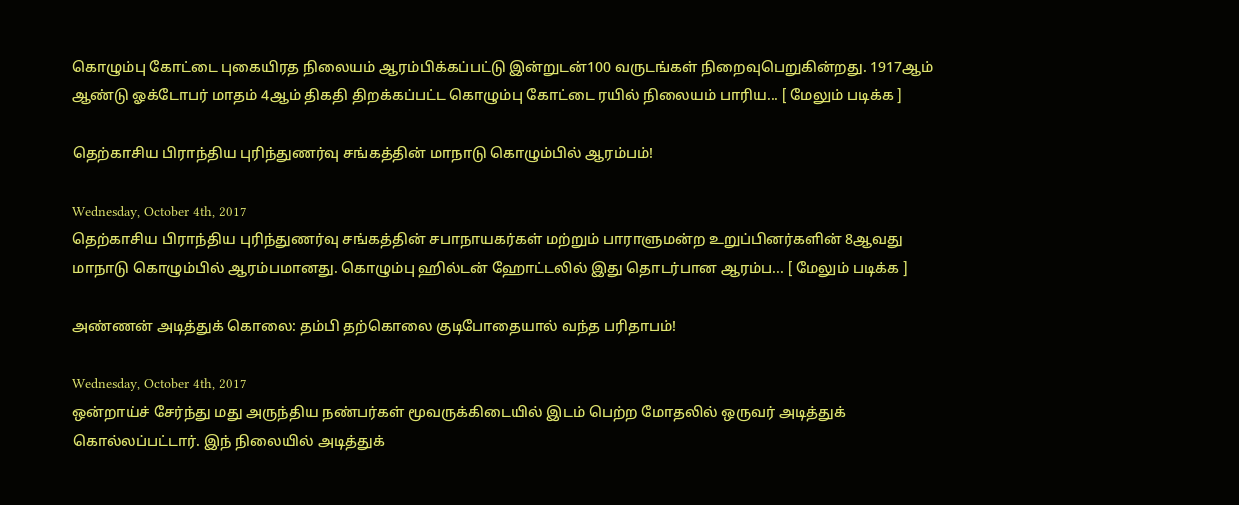கொழும்பு கோட்டை புகையிரத நிலையம் ஆரம்பிக்கப்பட்டு இன்றுடன்100 வருடங்கள் நிறைவுபெறுகின்றது. 1917ஆம் ஆண்டு ஓக்டோபர் மாதம் 4ஆம் திகதி திறக்கப்பட்ட கொழும்பு கோட்டை ரயில் நிலையம் பாரிய... [ மேலும் படிக்க ]

தெற்காசிய பிராந்திய புரிந்துணர்வு சங்கத்தின் மாநாடு கொழும்பில் ஆரம்பம்!

Wednesday, October 4th, 2017
தெற்காசிய பிராந்திய புரிந்துணர்வு சங்கத்தின் சபாநாயகர்கள் மற்றும் பாராளுமன்ற உறுப்பினர்களின் 8ஆவது மாநாடு கொழும்பில் ஆரம்பமானது. கொழும்பு ஹில்டன் ஹோட்டலில் இது தொடர்பான ஆரம்ப... [ மேலும் படிக்க ]

அண்ணன் அடித்துக் கொலை: தம்பி தற்கொலை குடிபோதையால் வந்த பரிதாபம்!

Wednesday, October 4th, 2017
ஒன்றாய்ச் சேர்ந்து மது அருந்திய நண்பர்கள் மூவருக்கிடையில் இடம் பெற்ற மோதலில் ஒருவர் அடித்துக் கொல்லப்பட்டார். இந் நிலையில் அடித்துக்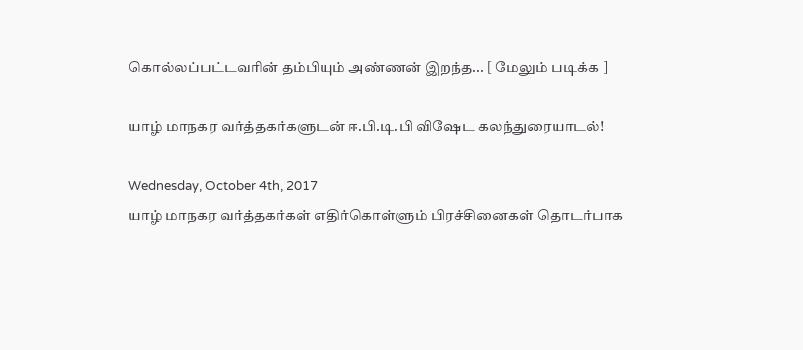கொல்லப்பட்டவரின் தம்பியும் அண்ணன் இறந்த... [ மேலும் படிக்க ]

யாழ் மாநகர வர்த்தகர்களுடன் ஈ.பி.டி.பி விஷேட கலந்துரையாடல்!

Wednesday, October 4th, 2017
யாழ் மாநகர வர்த்தகர்கள் எதிர்கொள்ளும் பிரச்சினைகள் தொடர்பாக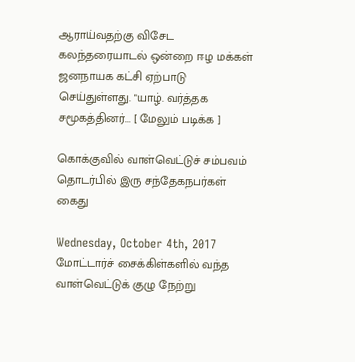ஆராய்வதற்கு விசேட கலந்தரையாடல் ஒன்றை ஈழ மக்கள் ஜனநாயக கட்சி ஏற்பாடு செய்துள்ளது. "யாழ். வர்த்தக சமூகத்தினர்... [ மேலும் படிக்க ]

கொக்குவில் வாள்வெட்டுச் சம்பவம் தொடர்பில் இரு சந்தேகநபர்கள் கைது

Wednesday, October 4th, 2017
மோட்டார்ச் சைக்கிள்களில் வந்த வாள்வெட்டுக் குழு நேற்று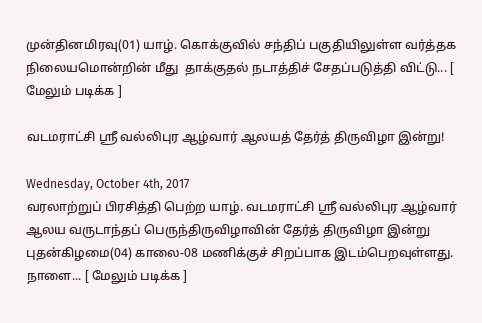முன்தினமிரவு(01) யாழ். கொக்குவில் சந்திப் பகுதியிலுள்ள வர்த்தக நிலையமொன்றின் மீது  தாக்குதல் நடாத்திச் சேதப்படுத்தி விட்டு... [ மேலும் படிக்க ]

வடமராட்சி ஸ்ரீ வல்லிபுர ஆழ்வார் ஆலயத் தேர்த் திருவிழா இன்று!

Wednesday, October 4th, 2017
வரலாற்றுப் பிரசித்தி பெற்ற யாழ். வடமராட்சி ஸ்ரீ வல்லிபுர ஆழ்வார் ஆலய வருடாந்தப் பெருந்திருவிழாவின் தேர்த் திருவிழா இன்று  புதன்கிழமை(04) காலை-08 மணிக்குச் சிறப்பாக இடம்பெறவுள்ளது. நாளை... [ மேலும் படிக்க ]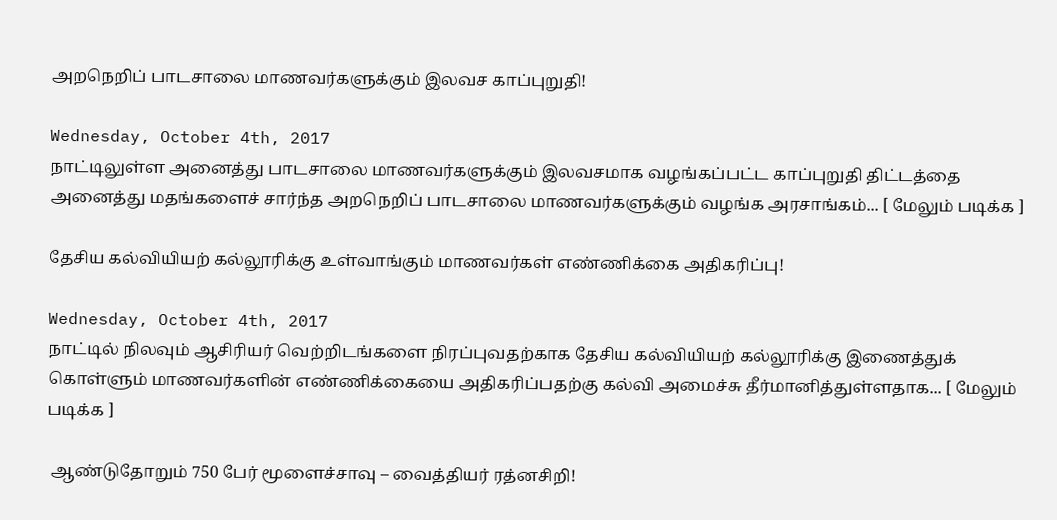அறநெறிப் பாடசாலை மாணவர்களுக்கும் இலவச காப்புறுதி!

Wednesday, October 4th, 2017
நாட்டிலுள்ள அனைத்து பாடசாலை மாணவர்களுக்கும் இலவசமாக வழங்கப்பட்ட காப்புறுதி திட்டத்தை அனைத்து மதங்களைச் சார்ந்த அறநெறிப் பாடசாலை மாணவர்களுக்கும் வழங்க அரசாங்கம்... [ மேலும் படிக்க ]

தேசிய கல்வியியற் கல்லூரிக்கு உள்வாங்கும் மாணவர்கள் எண்ணிக்கை அதிகரிப்பு!

Wednesday, October 4th, 2017
நாட்டில் நிலவும் ஆசிரியர் வெற்றிடங்களை நிரப்புவதற்காக தேசிய கல்வியியற் கல்லூரிக்கு இணைத்துக் கொள்ளும் மாணவர்களின் எண்ணிக்கையை அதிகரிப்பதற்கு கல்வி அமைச்சு தீர்மானித்துள்ளதாக... [ மேலும் படிக்க ]

 ஆண்டுதோறும் 750 பேர் மூளைச்சாவு – வைத்தியர் ரத்னசிறி!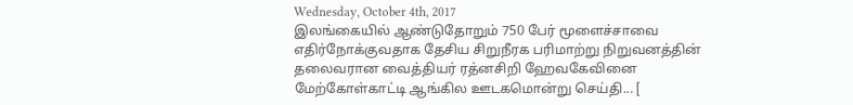Wednesday, October 4th, 2017
இலங்கையில் ஆண்டுதோறும் 750 பேர் மூளைச்சாவை எதிர்நோக்குவதாக தேசிய சிறுநீரக பரிமாற்று நிறுவனத்தின் தலைவரான வைத்தியர் ரத்னசிறி ஹேவகேவினை மேற்கோள்காட்டி ஆங்கில ஊடகமொன்று செய்தி... [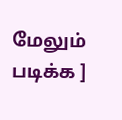மேலும் படிக்க ]